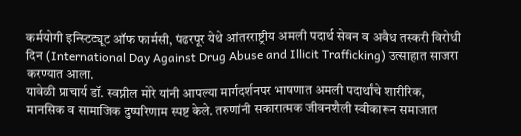कर्मयोगी इन्स्टिट्यूट ऑफ फार्मसी, पंढरपूर येथे आंतरराष्ट्रीय अमली पदार्थ सेवन व अवैध तस्करी विरोधी दिन (International Day Against Drug Abuse and Illicit Trafficking) उत्साहात साजरा करण्यात आला.
यावेळी प्राचार्य डॉ. स्वप्नील मोरे यांनी आपल्या मार्गदर्शनपर भाषणात अमली पदार्थांचे शारीरिक, मानसिक व सामाजिक दुष्परिणाम स्पष्ट केले. तरुणांनी सकारात्मक जीवनशैली स्वीकारून समाजात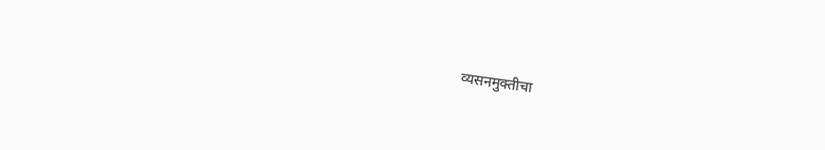व्यसनमुक्तीचा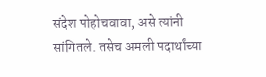संदेश पोहोचवावा, असे त्यांनी सांगितले. तसेच अमली पदार्थांच्या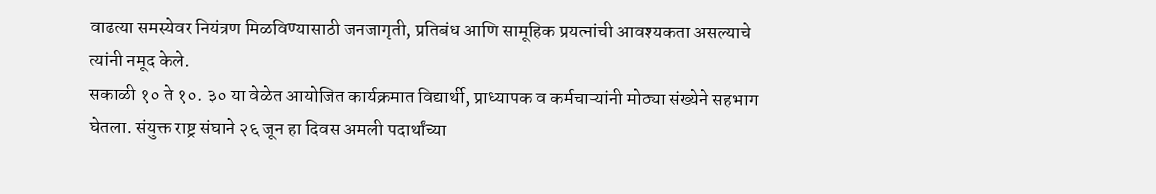वाढत्या समस्येवर नियंत्रण मिळविण्यासाठी जनजागृती, प्रतिबंध आणि सामूहिक प्रयत्नांची आवश्यकता असल्याचे त्यांनी नमूद केले.
सकाळी १० ते १०. ३० या वेळेत आयोजित कार्यक्रमात विद्यार्थी, प्राध्यापक व कर्मचाऱ्यांनी मोठ्या संख्येने सहभाग घेतला. संयुक्त राष्ट्र संघाने २६ जून हा दिवस अमली पदार्थांच्या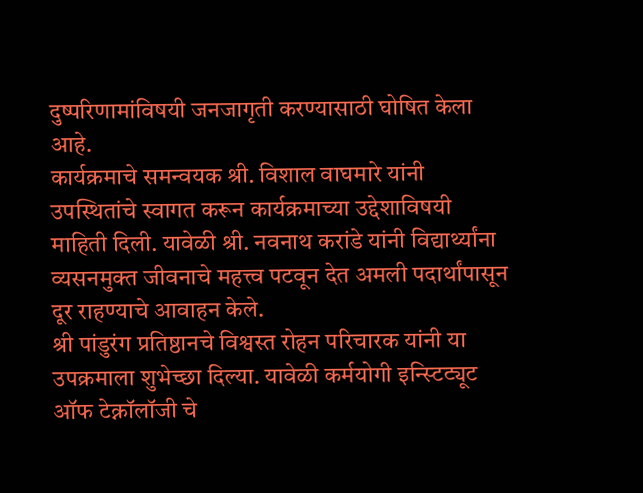दुष्परिणामांविषयी जनजागृती करण्यासाठी घोषित केला आहे.
कार्यक्रमाचे समन्वयक श्री. विशाल वाघमारे यांनी उपस्थितांचे स्वागत करून कार्यक्रमाच्या उद्देशाविषयी माहिती दिली. यावेळी श्री. नवनाथ करांडे यांनी विद्यार्थ्यांना व्यसनमुक्त जीवनाचे महत्त्व पटवून देत अमली पदार्थांपासून दूर राहण्याचे आवाहन केले.
श्री पांडुरंग प्रतिष्ठानचे विश्वस्त रोहन परिचारक यांनी या उपक्रमाला शुभेच्छा दिल्या. यावेळी कर्मयोगी इन्स्टिट्यूट ऑफ टेक्नॉलॉजी चे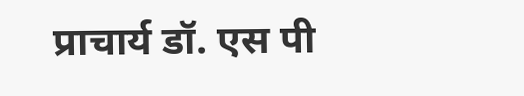प्राचार्य डॉ. एस पी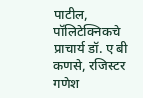पाटील, पॉलिटेक्निकचे प्राचार्य डॉ. ए बी कणसे, रजिस्टर गणेश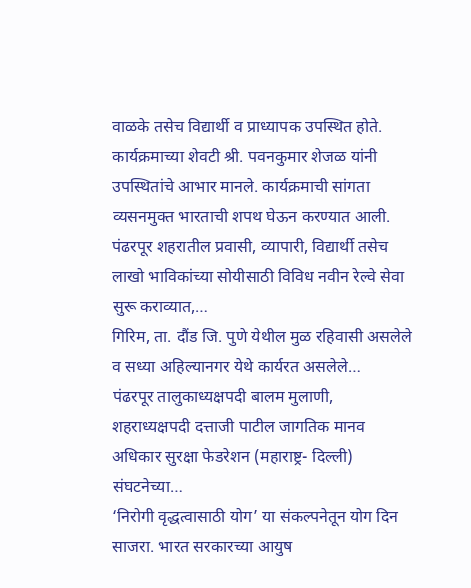वाळके तसेच विद्यार्थी व प्राध्यापक उपस्थित होते.
कार्यक्रमाच्या शेवटी श्री. पवनकुमार शेजळ यांनी उपस्थितांचे आभार मानले. कार्यक्रमाची सांगता व्यसनमुक्त भारताची शपथ घेऊन करण्यात आली.
पंढरपूर शहरातील प्रवासी, व्यापारी, विद्यार्थी तसेच लाखो भाविकांच्या सोयीसाठी विविध नवीन रेल्वे सेवा सुरू कराव्यात,…
गिरिम, ता. दौंड जि. पुणे येथील मुळ रहिवासी असलेले व सध्या अहिल्यानगर येथे कार्यरत असलेले…
पंढरपूर तालुकाध्यक्षपदी बालम मुलाणी, शहराध्यक्षपदी दत्ताजी पाटील जागतिक मानव अधिकार सुरक्षा फेडरेशन (महाराष्ट्र- दिल्ली) संघटनेच्या…
‘निरोगी वृद्धत्वासाठी योग’ या संकल्पनेतून योग दिन साजरा. भारत सरकारच्या आयुष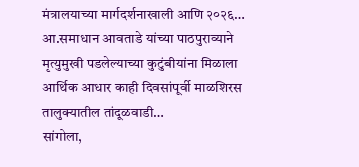मंत्रालयाच्या मार्गदर्शनाखाली आणि २०२६…
आ.समाधान आवताडे यांच्या पाठपुराव्याने मृत्युमुखी पडलेल्याच्या कुटुंबीयांना मिळाला आर्थिक आधार काही दिवसांपूर्वी माळशिरस तालुक्यातील तांदूळवाडी…
सांगोला,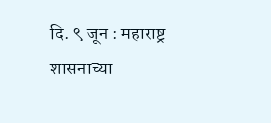दि. ९ जून : महाराष्ट्र शासनाच्या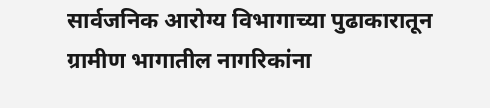सार्वजनिक आरोग्य विभागाच्या पुढाकारातून ग्रामीण भागातील नागरिकांना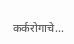कर्करोगाचे…